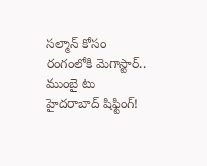సల్మాన్ కోసం రంగంలోకి మెగాస్టార్.. ముంబై టు హైదరాబాద్ షిఫ్టింగ్!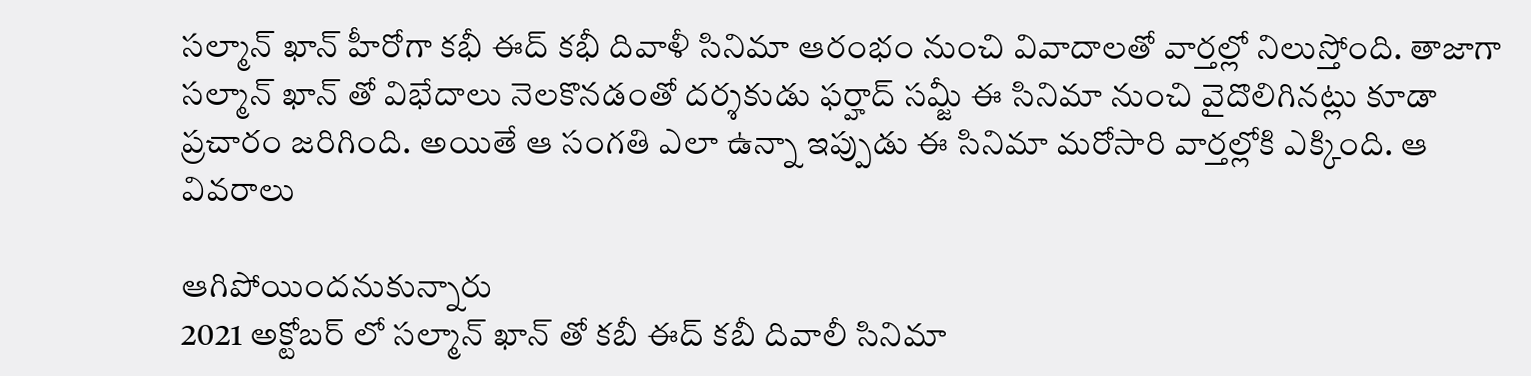సల్మాన్ ఖాన్ హీరోగా కభీ ఈద్ కభీ దివాళీ సినిమా ఆరంభం నుంచి వివాదాలతో వార్తల్లో నిలుస్తోంది. తాజాగా సల్మాన్ ఖాన్ తో విభేదాలు నెలకొనడంతో దర్శకుడు ఫర్హాద్ సమ్జీ ఈ సినిమా నుంచి వైదొలిగినట్లు కూడా ప్రచారం జరిగింది. అయితే ఆ సంగతి ఎలా ఉన్నా ఇప్పుడు ఈ సినిమా మరోసారి వార్తల్లోకి ఎక్కింది. ఆ వివరాలు

ఆగిపోయిందనుకున్నారు
2021 అక్టోబర్ లో సల్మాన్ ఖాన్ తో కబీ ఈద్ కబీ దివాలీ సినిమా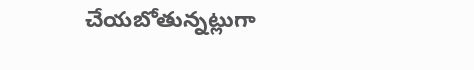చేయబోతున్నట్లుగా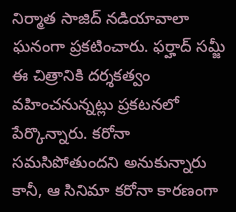నిర్మాత సాజిద్ నడియావాలా ఘనంగా ప్రకటించారు. ఫర్హాద్ సమ్జీ ఈ చిత్రానికి దర్శకత్వం వహించనున్నట్లు ప్రకటనలో పేర్కొన్నారు. కరోనా సమసిపోతుందని అనుకున్నారు కానీ, ఆ సినిమా కరోనా కారణంగా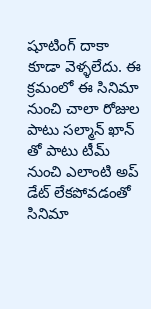షూటింగ్ దాకా కూడా వెళ్ళలేదు. ఈ క్రమంలో ఈ సినిమా నుంచి చాలా రోజుల పాటు సల్మాన్ ఖాన్ తో పాటు టీమ్ నుంచి ఎలాంటి అప్ డేట్ లేకపోవడంతో సినిమా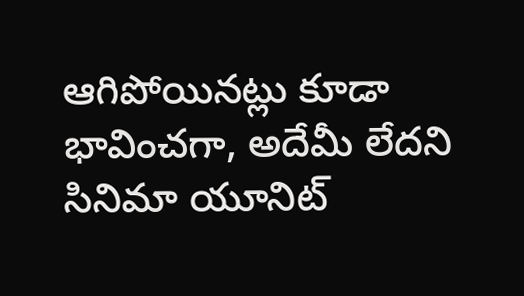ఆగిపోయినట్లు కూడా భావించగా, అదేమీ లేదని సినిమా యూనిట్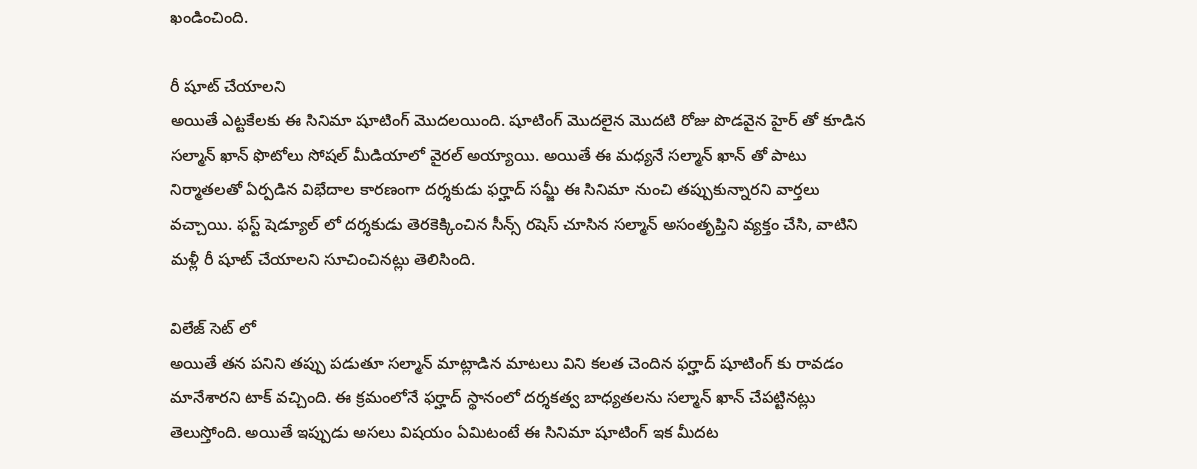ఖండించింది.

రీ షూట్ చేయాలని
అయితే ఎట్టకేలకు ఈ సినిమా షూటింగ్ మొదలయింది. షూటింగ్ మొదలైన మొదటి రోజు పొడవైన హైర్ తో కూడిన సల్మాన్ ఖాన్ ఫొటోలు సోషల్ మీడియాలో వైరల్ అయ్యాయి. అయితే ఈ మధ్యనే సల్మాన్ ఖాన్ తో పాటు నిర్మాతలతో ఏర్పడిన విభేదాల కారణంగా దర్శకుడు ఫర్హాద్ సమ్జీ ఈ సినిమా నుంచి తప్పుకున్నారని వార్తలు వచ్చాయి. ఫస్ట్ షెడ్యూల్ లో దర్శకుడు తెరకెక్కించిన సీన్స్ రషెస్ చూసిన సల్మాన్ అసంతృప్తిని వ్యక్తం చేసి, వాటిని మళ్లీ రీ షూట్ చేయాలని సూచించినట్లు తెలిసింది.

విలేజ్ సెట్ లో
అయితే తన పనిని తప్పు పడుతూ సల్మాన్ మాట్లాడిన మాటలు విని కలత చెందిన ఫర్హాద్ షూటింగ్ కు రావడం మానేశారని టాక్ వచ్చింది. ఈ క్రమంలోనే ఫర్హాద్ స్థానంలో దర్శకత్వ బాధ్యతలను సల్మాన్ ఖాన్ చేపట్టినట్లు తెలుస్తోంది. అయితే ఇప్పుడు అసలు విషయం ఏమిటంటే ఈ సినిమా షూటింగ్ ఇక మీదట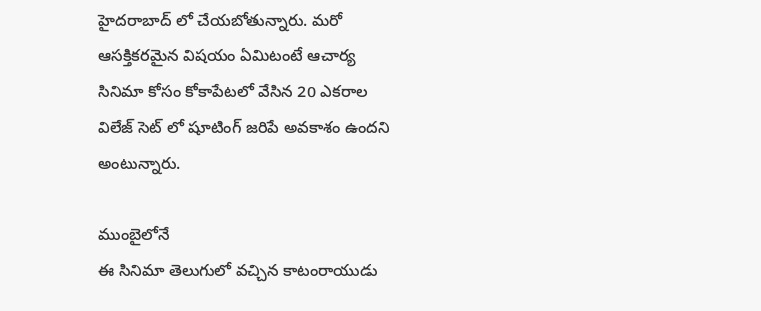హైదరాబాద్ లో చేయబోతున్నారు. మరో ఆసక్తికరమైన విషయం ఏమిటంటే ఆచార్య సినిమా కోసం కోకాపేటలో వేసిన 20 ఎకరాల విలేజ్ సెట్ లో షూటింగ్ జరిపే అవకాశం ఉందని అంటున్నారు.

ముంబైలోనే
ఈ సినిమా తెలుగులో వచ్చిన కాటంరాయుడు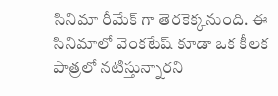సినిమా రీమేక్ గా తెరకెక్కనుంది. ఈ సినిమాలో వెంకటేష్ కూడా ఒక కీలక పాత్రలో నటిస్తున్నారని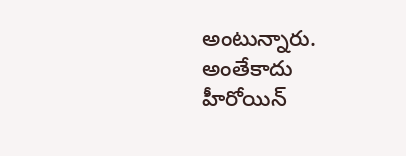అంటున్నారు. అంతేకాదు హీరోయిన్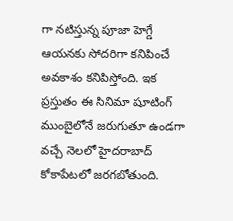గా నటిస్తున్న పూజా హెగ్డే ఆయనకు సోదరిగా కనిపించే అవకాశం కనిపిస్తోంది. ఇక ప్రస్తుతం ఈ సినిమా షూటింగ్ ముంబైలోనే జరుగుతూ ఉండగా వచ్చే నెలలో హైదరాబాద్ కోకాపేటలో జరగబోతుంది.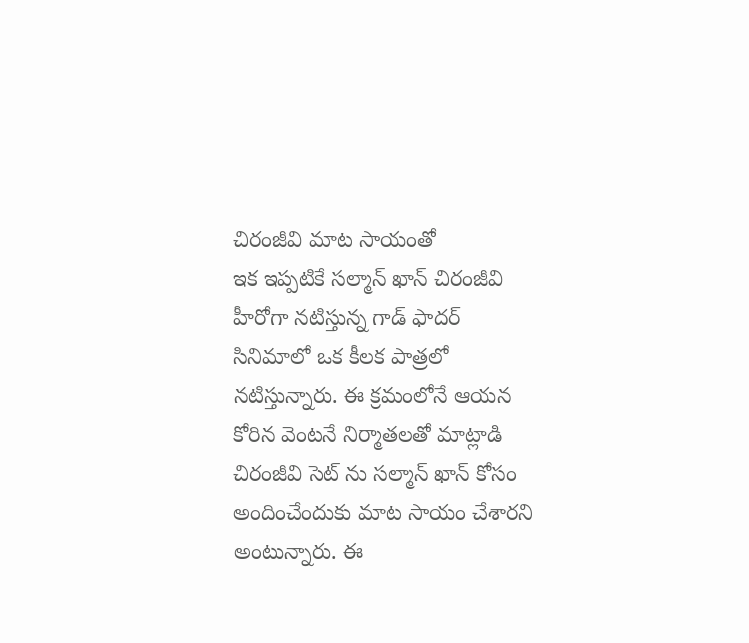చిరంజీవి మాట సాయంతో
ఇక ఇప్పటికే సల్మాన్ ఖాన్ చిరంజీవి హీరోగా నటిస్తున్న గాడ్ ఫాదర్ సినిమాలో ఒక కీలక పాత్రలో నటిస్తున్నారు. ఈ క్రమంలోనే ఆయన కోరిన వెంటనే నిర్మాతలతో మాట్లాడి చిరంజీవి సెట్ ను సల్మాన్ ఖాన్ కోసం అందించేందుకు మాట సాయం చేశారని అంటున్నారు. ఈ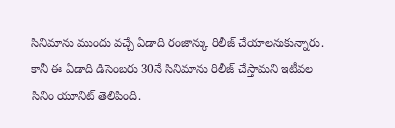సినిమాను ముందు వచ్చే ఏడాది రంజాన్కు రిలీజ్ చేయాలనుకున్నారు. కానీ ఈ ఏడాది డిసెంబరు 30నే సినిమాను రిలీజ్ చేస్తామని ఇటీవల సినిం యూనిట్ తెలిపింది.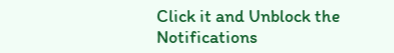Click it and Unblock the Notifications